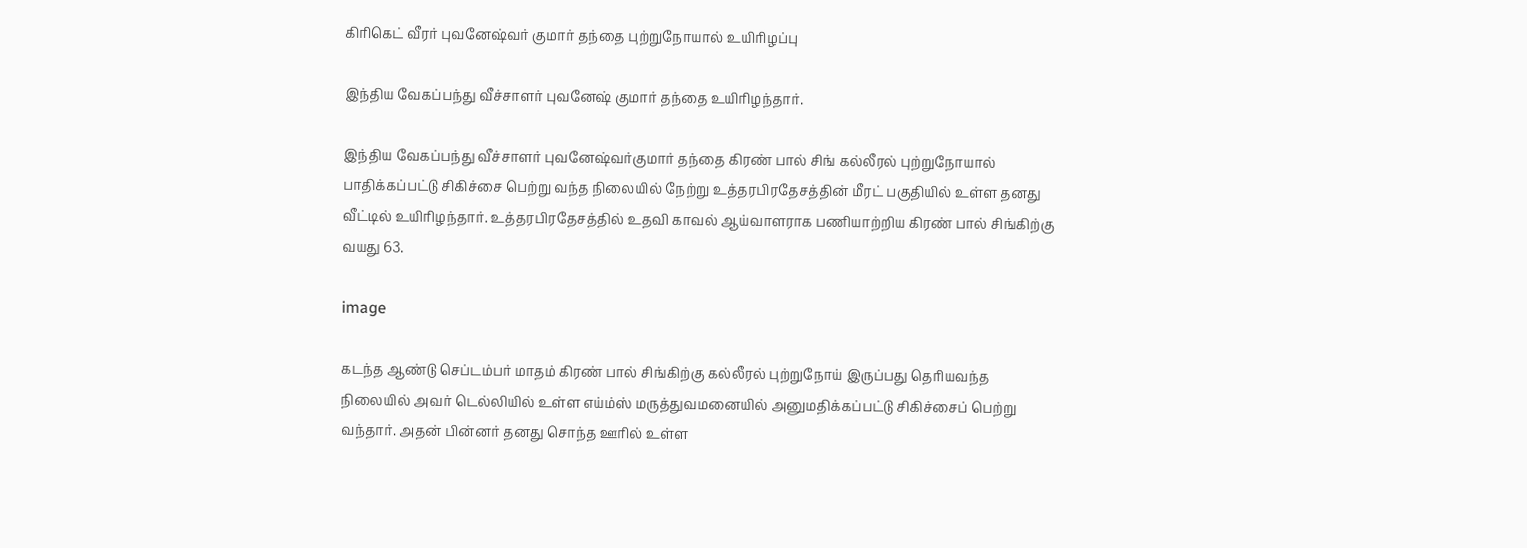கிரிகெட் வீரர் புவனேஷ்வர் குமார் தந்தை புற்றுநோயால் உயிரிழப்பு

இந்திய வேகப்பந்து வீச்சாளர் புவனேஷ் குமார் தந்தை உயிரிழந்தார்.

இந்திய வேகப்பந்து வீச்சாளர் புவனேஷ்வர்குமார் தந்தை கிரண் பால் சிங் கல்லீரல் புற்றுநோயால் பாதிக்கப்பட்டு சிகிச்சை பெற்று வந்த நிலையில் நேற்று உத்தரபிரதேசத்தின் மீரட் பகுதியில் உள்ள தனது வீட்டில் உயிரிழந்தார். உத்தரபிரதேசத்தில் உதவி காவல் ஆய்வாளராக பணியாற்றிய கிரண் பால் சிங்கிற்கு வயது 63.

image

கடந்த ஆண்டு செப்டம்பர் மாதம் கிரண் பால் சிங்கிற்கு கல்லீரல் புற்றுநோய் இருப்பது தெரியவந்த நிலையில் அவர் டெல்லியில் உள்ள எய்ம்ஸ் மருத்துவமனையில் அனுமதிக்கப்பட்டு சிகிச்சைப் பெற்று வந்தார். அதன் பின்னர் தனது சொந்த ஊரில் உள்ள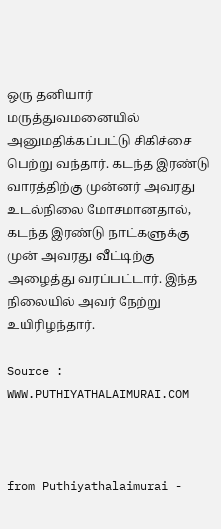ஒரு தனியார் மருத்துவமனையில் அனுமதிக்கப்பட்டு சிகிச்சை பெற்று வந்தார். கடந்த இரண்டு வாரத்திற்கு முன்னர் அவரது உடல்நிலை மோசமானதால், கடந்த இரண்டு நாட்களுக்கு முன் அவரது வீட்டிற்கு அழைத்து வரப்பட்டார். இந்த நிலையில் அவர் நேற்று உயிரிழந்தார்.

Source : WWW.PUTHIYATHALAIMURAI.COM



from Puthiyathalaimurai -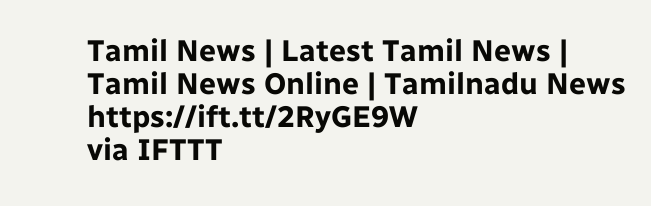Tamil News | Latest Tamil News | Tamil News Online | Tamilnadu News https://ift.tt/2RyGE9W
via IFTTT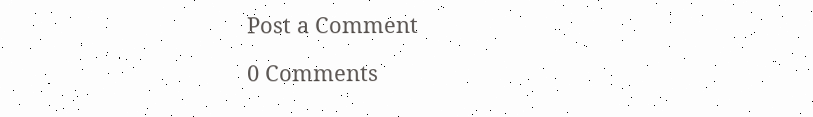Post a Comment

0 Comments